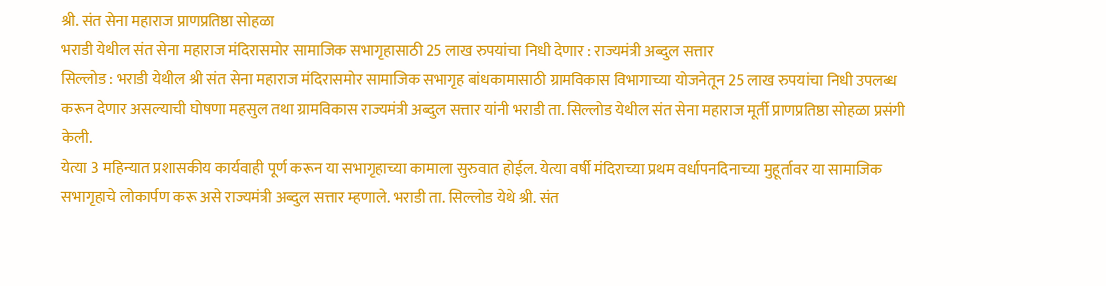श्री. संत सेना महाराज प्राणप्रतिष्ठा सोहळा
भराडी येथील संत सेना महाराज मंदिरासमोर सामाजिक सभागृहासाठी 25 लाख रुपयांचा निधी देणार : राज्यमंत्री अब्दुल सत्तार
सिल्लोड : भराडी येथील श्री संत सेना महाराज मंदिरासमोर सामाजिक सभागृह बांधकामासाठी ग्रामविकास विभागाच्या योजनेतून 25 लाख रुपयांचा निधी उपलब्ध करून देणार असल्याची घोषणा महसुल तथा ग्रामविकास राज्यमंत्री अब्दुल सत्तार यांनी भराडी ता. सिल्लोड येथील संत सेना महाराज मूर्ती प्राणप्रतिष्ठा सोहळा प्रसंगी केली.
येत्या 3 महिन्यात प्रशासकीय कार्यवाही पूर्ण करून या सभागृहाच्या कामाला सुरुवात होईल. येत्या वर्षी मंदिराच्या प्रथम वर्धापनदिनाच्या मुहूर्तावर या सामाजिक सभागृहाचे लोकार्पण करू असे राज्यमंत्री अब्दुल सत्तार म्हणाले. भराडी ता. सिल्लोड येथे श्री. संत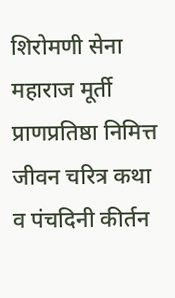शिरोमणी सेना महाराज मूर्ती प्राणप्रतिष्ठा निमित्त जीवन चरित्र कथा व पंचदिनी कीर्तन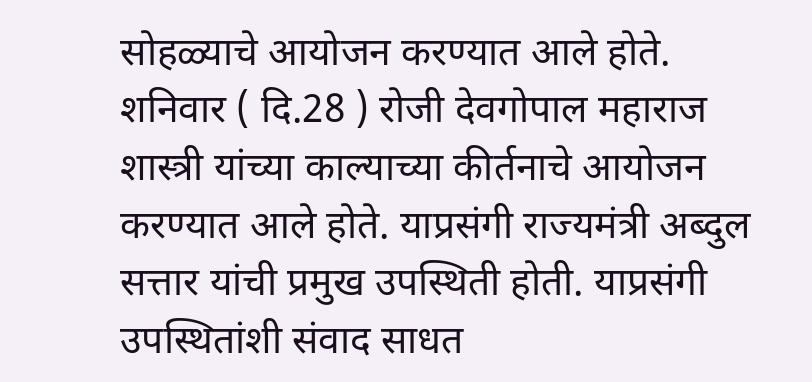सोहळ्याचे आयोजन करण्यात आले होते. शनिवार ( दि.28 ) रोजी देवगोपाल महाराज शास्त्री यांच्या काल्याच्या कीर्तनाचे आयोजन करण्यात आले होते. याप्रसंगी राज्यमंत्री अब्दुल सत्तार यांची प्रमुख उपस्थिती होती. याप्रसंगी उपस्थितांशी संवाद साधत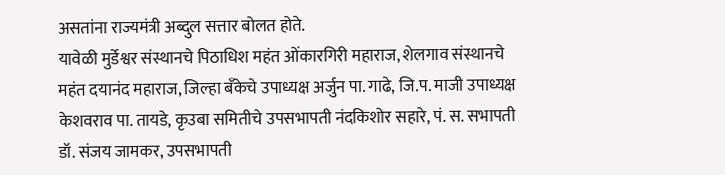असतांना राज्यमंत्री अब्दुल सत्तार बोलत होते.
यावेळी मुर्डेश्वर संस्थानचे पिठाधिश महंत ओंकारगिरी महाराज, शेलगाव संस्थानचे महंत दयानंद महाराज, जिल्हा बँकेचे उपाध्यक्ष अर्जुन पा. गाढे, जि.प. माजी उपाध्यक्ष केशवराव पा. तायडे, कृउबा समितीचे उपसभापती नंदकिशोर सहारे, पं. स. सभापती डॉ. संजय जामकर, उपसभापती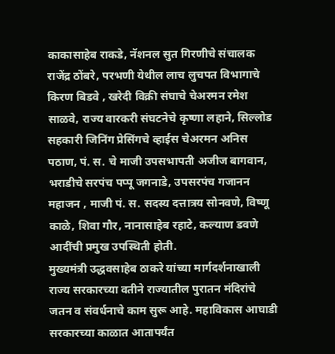काकासाहेब राकडे, नॅशनल सुत गिरणीचे संचालक राजेंद्र ठोंबरे, परभणी येथील लाच लुचपत विभागाचे किरण बिडवे , खरेदी विक्री संघाचे चेअरमन रमेश साळवे, राज्य वारकरी संघटनेचे कृष्णा लहाने, सिल्लोड सहकारी जिनिंग प्रेसिंगचे व्हाईस चेअरमन अनिस पठाण, पं. स. चे माजी उपसभापती अजीज बागवान, भराडीचे सरपंच पप्पू जगनाडे, उपसरपंच गजानन महाजन , माजी पं. स. सदस्य दत्तात्रय सोनवणे, विष्णू काळे, शिवा गौर, नानासाहेब रहाटे, कल्याण डवणे आदींची प्रमुख उपस्थिती होती.
मुख्यमंत्री उद्धवसाहेब ठाकरे यांच्या मार्गदर्शनाखाली राज्य सरकारच्या वतीने राज्यातील पुरातन मंदिरांचे जतन व संवर्धनाचे काम सुरू आहे. महाविकास आघाडी सरकारच्या काळात आतापर्यंत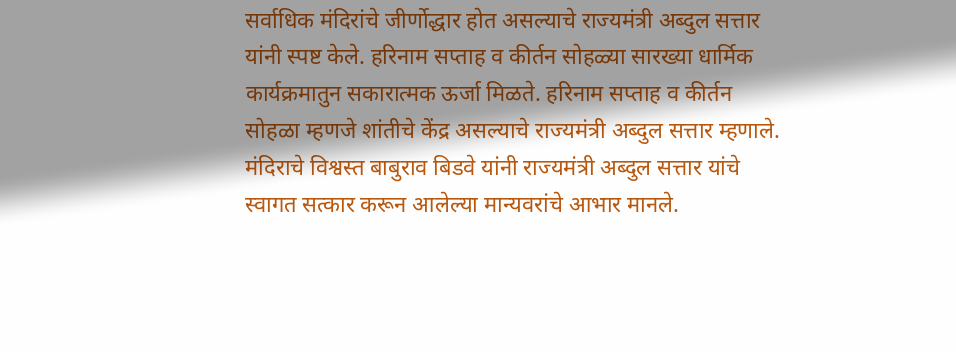सर्वाधिक मंदिरांचे जीर्णोद्धार होत असल्याचे राज्यमंत्री अब्दुल सत्तार यांनी स्पष्ट केले. हरिनाम सप्ताह व कीर्तन सोहळ्या सारख्या धार्मिक कार्यक्रमातुन सकारात्मक ऊर्जा मिळते. हरिनाम सप्ताह व कीर्तन सोहळा म्हणजे शांतीचे केंद्र असल्याचे राज्यमंत्री अब्दुल सत्तार म्हणाले.
मंदिराचे विश्वस्त बाबुराव बिडवे यांनी राज्यमंत्री अब्दुल सत्तार यांचे स्वागत सत्कार करून आलेल्या मान्यवरांचे आभार मानले.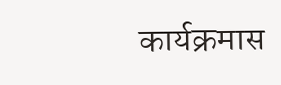कार्यक्रमास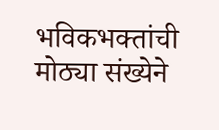भविकभक्तांची मोठ्या संख्येने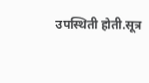उपस्थिती होती.सूत्र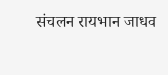संचलन रायभान जाधव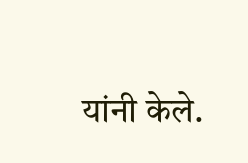यांनी केले.